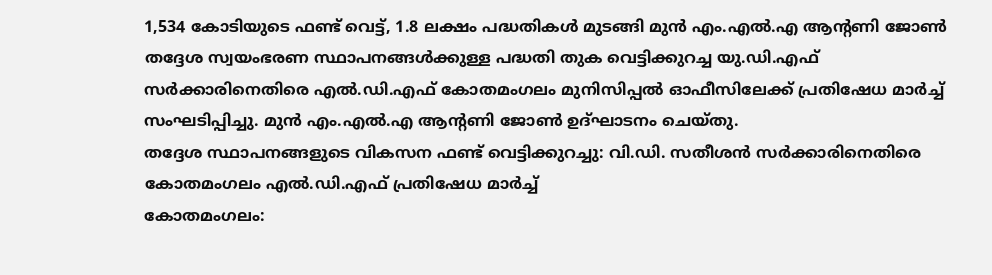1,534 കോടിയുടെ ഫണ്ട് വെട്ട്, 1.8 ലക്ഷം പദ്ധതികൾ മുടങ്ങി മുൻ എം.എൽ.എ ആന്റണി ജോൺ
തദ്ദേശ സ്വയംഭരണ സ്ഥാപനങ്ങൾക്കുള്ള പദ്ധതി തുക വെട്ടിക്കുറച്ച യു.ഡി.എഫ് സർക്കാരിനെതിരെ എൽ.ഡി.എഫ് കോതമംഗലം മുനിസിപ്പൽ ഓഫീസിലേക്ക് പ്രതിഷേധ മാർച്ച് സംഘടിപ്പിച്ചു. മുൻ എം.എൽ.എ ആന്റണി ജോൺ ഉദ്ഘാടനം ചെയ്തു.
തദ്ദേശ സ്ഥാപനങ്ങളുടെ വികസന ഫണ്ട് വെട്ടിക്കുറച്ചു: വി.ഡി. സതീശൻ സർക്കാരിനെതിരെ കോതമംഗലം എൽ.ഡി.എഫ് പ്രതിഷേധ മാർച്ച്
കോതമംഗലം: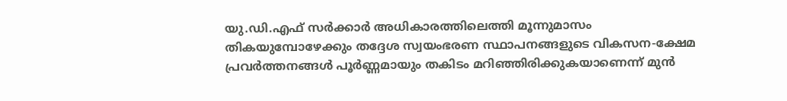യു.ഡി.എഫ് സർക്കാർ അധികാരത്തിലെത്തി മൂന്നുമാസം തികയുമ്പോഴേക്കും തദ്ദേശ സ്വയംഭരണ സ്ഥാപനങ്ങളുടെ വികസന-ക്ഷേമ പ്രവർത്തനങ്ങൾ പൂർണ്ണമായും തകിടം മറിഞ്ഞിരിക്കുകയാണെന്ന് മുൻ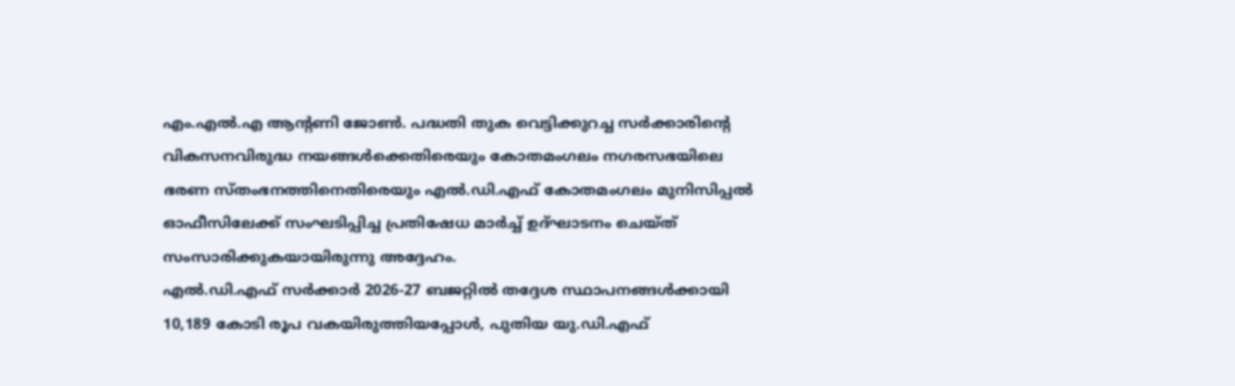എം.എൽ.എ ആന്റണി ജോൺ. പദ്ധതി തുക വെട്ടിക്കുറച്ച സർക്കാരിന്റെ വികസനവിരുദ്ധ നയങ്ങൾക്കെതിരെയും കോതമംഗലം നഗരസഭയിലെ ഭരണ സ്തംഭനത്തിനെതിരെയും എൽ.ഡി.എഫ് കോതമംഗലം മുനിസിപ്പൽ ഓഫീസിലേക്ക് സംഘടിപ്പിച്ച പ്രതിഷേധ മാർച്ച് ഉദ്ഘാടനം ചെയ്ത് സംസാരിക്കുകയായിരുന്നു അദ്ദേഹം.
എൽ.ഡി.എഫ് സർക്കാർ 2026-27 ബജറ്റിൽ തദ്ദേശ സ്ഥാപനങ്ങൾക്കായി 10,189 കോടി രൂപ വകയിരുത്തിയപ്പോൾ, പുതിയ യു.ഡി.എഫ്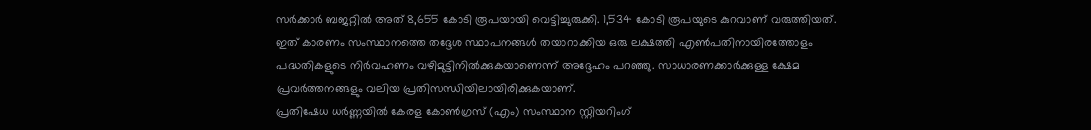സർക്കാർ ബജറ്റിൽ അത് 8,655 കോടി രൂപയായി വെട്ടിച്ചുരുക്കി. 1,534 കോടി രൂപയുടെ കുറവാണ് വരുത്തിയത്. ഇത് കാരണം സംസ്ഥാനത്തെ തദ്ദേശ സ്ഥാപനങ്ങൾ തയാറാക്കിയ ഒരു ലക്ഷത്തി എൺപതിനായിരത്തോളം പദ്ധതികളുടെ നിർവഹണം വഴിമുട്ടിനിൽക്കുകയാണെന്ന് അദ്ദേഹം പറഞ്ഞു. സാധാരണക്കാർക്കുള്ള ക്ഷേമ പ്രവർത്തനങ്ങളും വലിയ പ്രതിസന്ധിയിലായിരിക്കുകയാണ്.
പ്രതിഷേധ ധർണ്ണയിൽ കേരള കോൺഗ്രസ് (എം) സംസ്ഥാന സ്റ്റിയറിംഗ്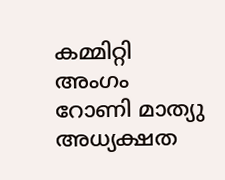കമ്മിറ്റി അംഗം റോണി മാത്യു അധ്യക്ഷത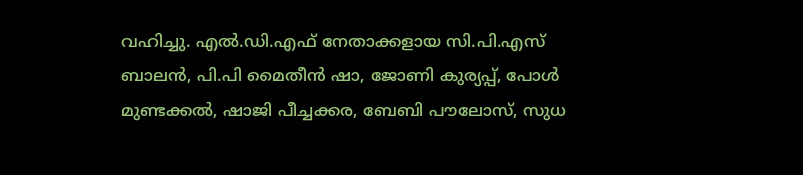വഹിച്ചു. എൽ.ഡി.എഫ് നേതാക്കളായ സി.പി.എസ് ബാലൻ, പി.പി മൈതീൻ ഷാ, ജോണി കുര്യപ്പ്, പോൾ മുണ്ടക്കൽ, ഷാജി പീച്ചക്കര, ബേബി പൗലോസ്, സുധ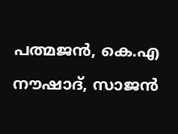പത്മജൻ, കെ.എ നൗഷാദ്, സാജൻ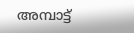അമ്പാട്ട്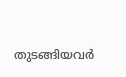തുടങ്ങിയവർ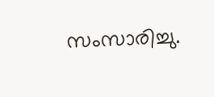സംസാരിച്ചു.